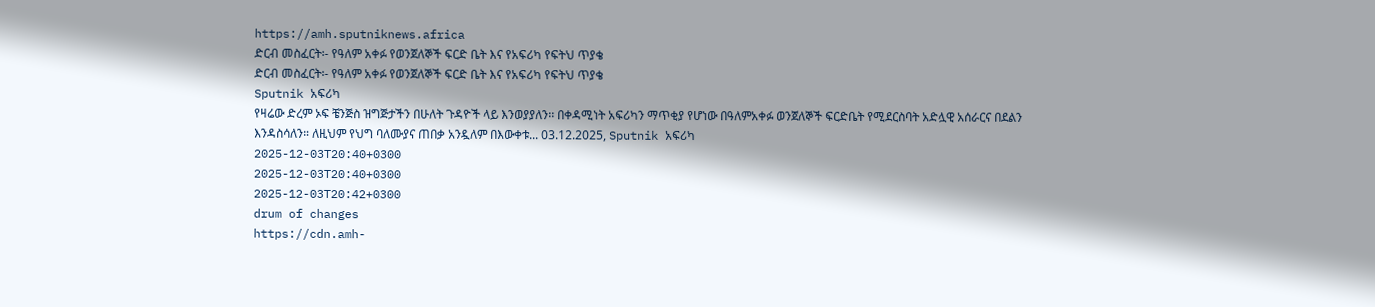https://amh.sputniknews.africa
ድርብ መስፈርት፡- የዓለም አቀፉ የወንጀለኞች ፍርድ ቤት እና የአፍሪካ የፍትህ ጥያቄ
ድርብ መስፈርት፡- የዓለም አቀፉ የወንጀለኞች ፍርድ ቤት እና የአፍሪካ የፍትህ ጥያቄ
Sputnik አፍሪካ
የዛሬው ድረም ኦፍ ቼንጅስ ዝግጅታችን በሁለት ጉዳዮች ላይ እንወያያለን፡፡ በቀዳሚነት አፍሪካን ማጥቂያ የሆነው በዓለምአቀፉ ወንጀለኞች ፍርድቤት የሚደርስባት አድሏዊ አሰራርና በደልን እንዳስሳለን። ለዚህም የህግ ባለሙያና ጠበቃ አንዷለም በእውቀቱ... 03.12.2025, Sputnik አፍሪካ
2025-12-03T20:40+0300
2025-12-03T20:40+0300
2025-12-03T20:42+0300
drum of changes
https://cdn.amh-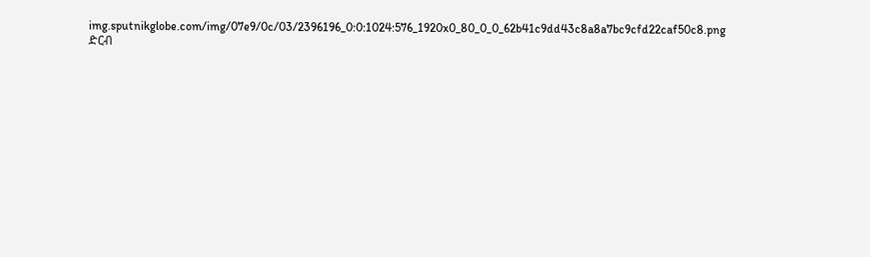img.sputnikglobe.com/img/07e9/0c/03/2396196_0:0:1024:576_1920x0_80_0_0_62b41c9dd43c8a8a7bc9cfd22caf50c8.png
ድርብ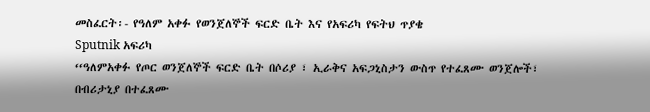መስፈርት፡- የዓለም አቀፉ የወንጀለኞች ፍርድ ቤት እና የአፍሪካ የፍትህ ጥያቄ
Sputnik አፍሪካ
‘‘ዓለምአቀፉ የጦር ወንጀለኞች ፍርድ ቤት በሶሪያ ፣ ኢራቅና አፍጋኒስታን ውስጥ የተፈጸሙ ወንጀሎች፣ በብሪታኒያ በተፈጸሙ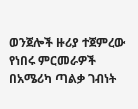ወንጀሎች ዙሪያ ተጀምረው የነበሩ ምርመራዎች በአሜሪካ ጣልቃ ገብነት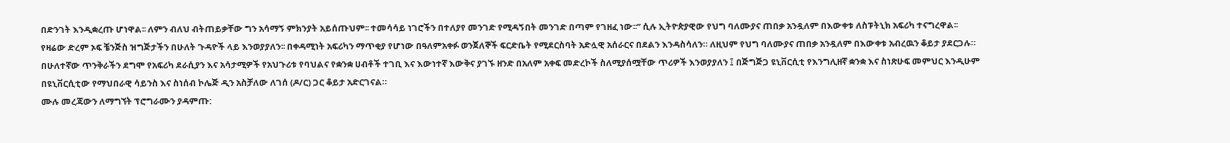በድንገት እንዲቋረጡ ሆነዋል፡፡ ለምን ብለህ ብትጠይቃቸው ግን አሳማኝ ምክንያት አይሰጡህም፡፡ ተመሳሳይ ነገሮችን በተለያየ መንገድ የሚዳኝበት መንገድ በጣም የገዘፈ ነው፡፡’’ ሲሉ ኢትዮጵያዊው የህግ ባለሙያና ጠበቃ አንዷለም በእውቀቱ ለስፑትኒክ አፍሪካ ተናግረዋል፡፡
የዛሬው ድረም ኦፍ ቼንጅስ ዝግጅታችን በሁለት ጉዳዮች ላይ እንወያያለን፡፡ በቀዳሚነት አፍሪካን ማጥቂያ የሆነው በዓለምአቀፉ ወንጀለኞች ፍርድቤት የሚደርስባት አድሏዊ አሰራርና በደልን እንዳስሳለን። ለዚህም የህግ ባለሙያና ጠበቃ አንዷለም በእውቀቱ አብረዉን ቆይታ ያደርጋሉ። በሁለተኛው ጥንቅራችን ደግሞ የአፍሪካ ደራሲያን እና አሳታሚዎች የአህጉሪቱ የባህልና የቋንቋ ሀብቶች ተገቢ እና እውነተኛ እውቅና ያገኙ ዘንድ በአለም አቀፍ መድረኮች ስለሚያሰሟቸው ጥሪዎች እንወያያለን ፤ በጅግጅጋ ዩኒቨርሲቲ የእንግሊዘኛ ቋንቋ እና ስነጽሁፍ መምህር እንዲሁም በዩኒቨርሲቲው የማህበራዊ ሳይንስ እና ስነሰብ ኮሌጅ ዲን አስቻለው ለገሰ (ዶ/ር) ጋር ቆይታ አድርገናል።
ሙሉ መረጃውን ለማግኘት ፕሮግራሙን ያዳምጡ: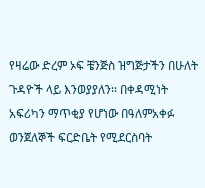የዛሬው ድረም ኦፍ ቼንጅስ ዝግጅታችን በሁለት ጉዳዮች ላይ እንወያያለን፡፡ በቀዳሚነት አፍሪካን ማጥቂያ የሆነው በዓለምአቀፉ ወንጀለኞች ፍርድቤት የሚደርስባት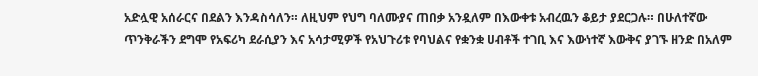አድሏዊ አሰራርና በደልን እንዳስሳለን። ለዚህም የህግ ባለሙያና ጠበቃ አንዷለም በእውቀቱ አብረዉን ቆይታ ያደርጋሉ። በሁለተኛው ጥንቅራችን ደግሞ የአፍሪካ ደራሲያን እና አሳታሚዎች የአህጉሪቱ የባህልና የቋንቋ ሀብቶች ተገቢ እና እውነተኛ እውቅና ያገኙ ዘንድ በአለም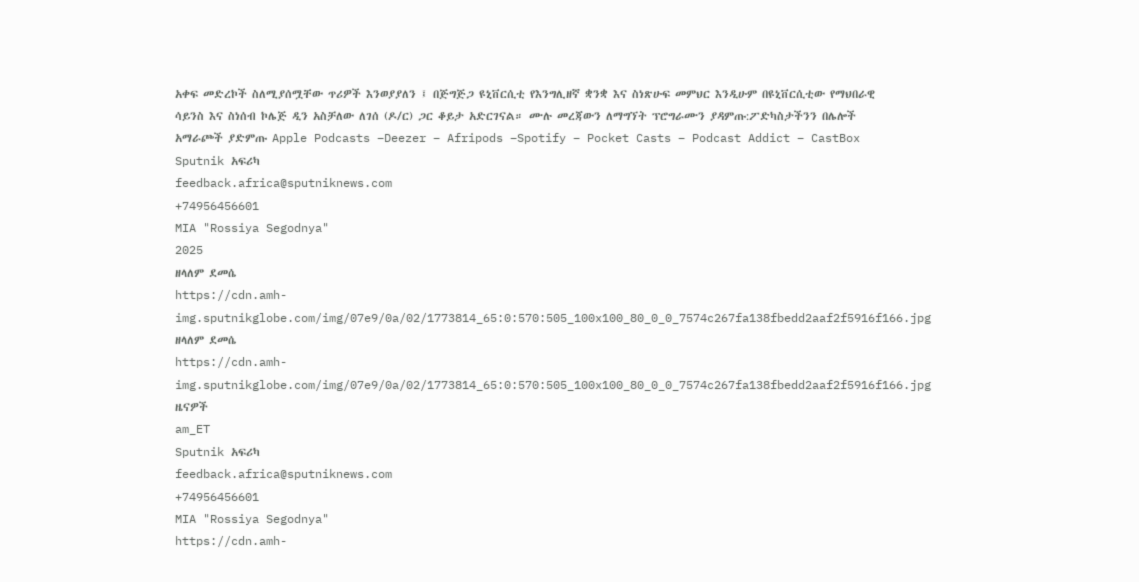አቀፍ መድረኮች ስለሚያሰሟቸው ጥሪዎች እንወያያለን ፤ በጅግጅጋ ዩኒቨርሲቲ የእንግሊዘኛ ቋንቋ እና ስነጽሁፍ መምህር እንዲሁም በዩኒቨርሲቲው የማህበራዊ ሳይንስ እና ስነሰብ ኮሌጅ ዲን አስቻለው ለገሰ (ዶ/ር) ጋር ቆይታ አድርገናል። ሙሉ መረጃውን ለማግኘት ፕሮግራሙን ያዳምጡ:ፖድካስታችንን በሌሎች አማራጮች ያድምጡ Apple Podcasts –Deezer – Afripods –Spotify – Pocket Casts – Podcast Addict – CastBox
Sputnik አፍሪካ
feedback.africa@sputniknews.com
+74956456601
MIA "Rossiya Segodnya"
2025
ዘላለም ደመሴ
https://cdn.amh-img.sputnikglobe.com/img/07e9/0a/02/1773814_65:0:570:505_100x100_80_0_0_7574c267fa138fbedd2aaf2f5916f166.jpg
ዘላለም ደመሴ
https://cdn.amh-img.sputnikglobe.com/img/07e9/0a/02/1773814_65:0:570:505_100x100_80_0_0_7574c267fa138fbedd2aaf2f5916f166.jpg
ዜናዎች
am_ET
Sputnik አፍሪካ
feedback.africa@sputniknews.com
+74956456601
MIA "Rossiya Segodnya"
https://cdn.amh-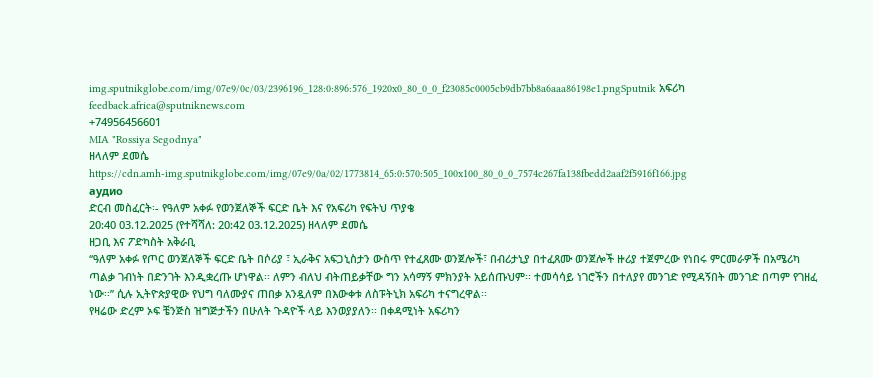img.sputnikglobe.com/img/07e9/0c/03/2396196_128:0:896:576_1920x0_80_0_0_f23085c0005cb9db7bb8a6aaa86198e1.pngSputnik አፍሪካ
feedback.africa@sputniknews.com
+74956456601
MIA "Rossiya Segodnya"
ዘላለም ደመሴ
https://cdn.amh-img.sputnikglobe.com/img/07e9/0a/02/1773814_65:0:570:505_100x100_80_0_0_7574c267fa138fbedd2aaf2f5916f166.jpg
аудио
ድርብ መስፈርት፡- የዓለም አቀፉ የወንጀለኞች ፍርድ ቤት እና የአፍሪካ የፍትህ ጥያቄ
20:40 03.12.2025 (የተሻሻለ: 20:42 03.12.2025) ዘላለም ደመሴ
ዘጋቢ እና ፖድካስት አቅራቢ
‘‘ዓለም አቀፉ የጦር ወንጀለኞች ፍርድ ቤት በሶሪያ ፣ ኢራቅና አፍጋኒስታን ውስጥ የተፈጸሙ ወንጀሎች፣ በብሪታኒያ በተፈጸሙ ወንጀሎች ዙሪያ ተጀምረው የነበሩ ምርመራዎች በአሜሪካ ጣልቃ ገብነት በድንገት እንዲቋረጡ ሆነዋል፡፡ ለምን ብለህ ብትጠይቃቸው ግን አሳማኝ ምክንያት አይሰጡህም፡፡ ተመሳሳይ ነገሮችን በተለያየ መንገድ የሚዳኝበት መንገድ በጣም የገዘፈ ነው፡፡’’ ሲሉ ኢትዮጵያዊው የህግ ባለሙያና ጠበቃ አንዷለም በእውቀቱ ለስፑትኒክ አፍሪካ ተናግረዋል፡፡
የዛሬው ድረም ኦፍ ቼንጅስ ዝግጅታችን በሁለት ጉዳዮች ላይ እንወያያለን፡፡ በቀዳሚነት አፍሪካን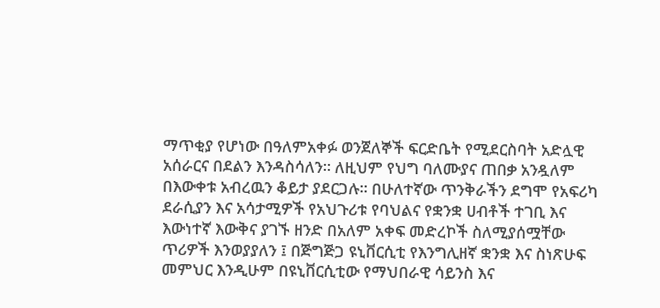ማጥቂያ የሆነው በዓለምአቀፉ ወንጀለኞች ፍርድቤት የሚደርስባት አድሏዊ አሰራርና በደልን እንዳስሳለን። ለዚህም የህግ ባለሙያና ጠበቃ አንዷለም በእውቀቱ አብረዉን ቆይታ ያደርጋሉ። በሁለተኛው ጥንቅራችን ደግሞ የአፍሪካ ደራሲያን እና አሳታሚዎች የአህጉሪቱ የባህልና የቋንቋ ሀብቶች ተገቢ እና እውነተኛ እውቅና ያገኙ ዘንድ በአለም አቀፍ መድረኮች ስለሚያሰሟቸው ጥሪዎች እንወያያለን ፤ በጅግጅጋ ዩኒቨርሲቲ የእንግሊዘኛ ቋንቋ እና ስነጽሁፍ መምህር እንዲሁም በዩኒቨርሲቲው የማህበራዊ ሳይንስ እና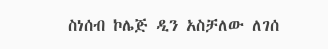ስነሰብ ኮሌጅ ዲን አስቻለው ለገሰ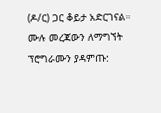(ዶ/ር) ጋር ቆይታ አድርገናል።
ሙሉ መረጃውን ለማግኘት ፕሮግራሙን ያዳምጡ: